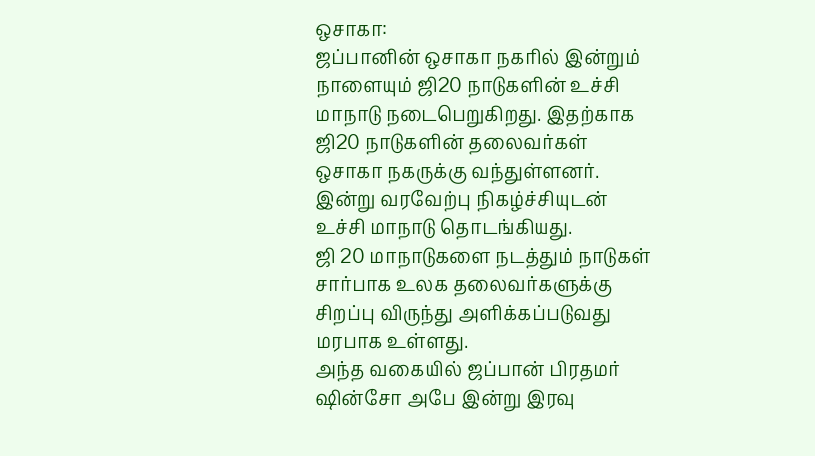ஒசாகா:
ஜப்பானின் ஒசாகா நகரில் இன்றும் நாளையும் ஜி20 நாடுகளின் உச்சி மாநாடு நடைபெறுகிறது. இதற்காக ஜி20 நாடுகளின் தலைவர்கள் ஒசாகா நகருக்கு வந்துள்ளனர். இன்று வரவேற்பு நிகழ்ச்சியுடன் உச்சி மாநாடு தொடங்கியது.
ஜி 20 மாநாடுகளை நடத்தும் நாடுகள் சார்பாக உலக தலைவர்களுக்கு சிறப்பு விருந்து அளிக்கப்படுவது மரபாக உள்ளது.
அந்த வகையில் ஜப்பான் பிரதமர் ஷின்சோ அபே இன்று இரவு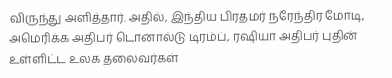விருந்து அளித்தார். அதில், இந்திய பிரதமர் நரேந்திர மோடி, அமெரிக்க அதிபர் டொனால்டு டிரம்ப், ரஷியா அதிபர் புதின் உள்ளிட்ட உலக தலைவர்கள்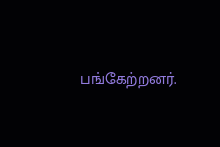பங்கேற்றனர்.